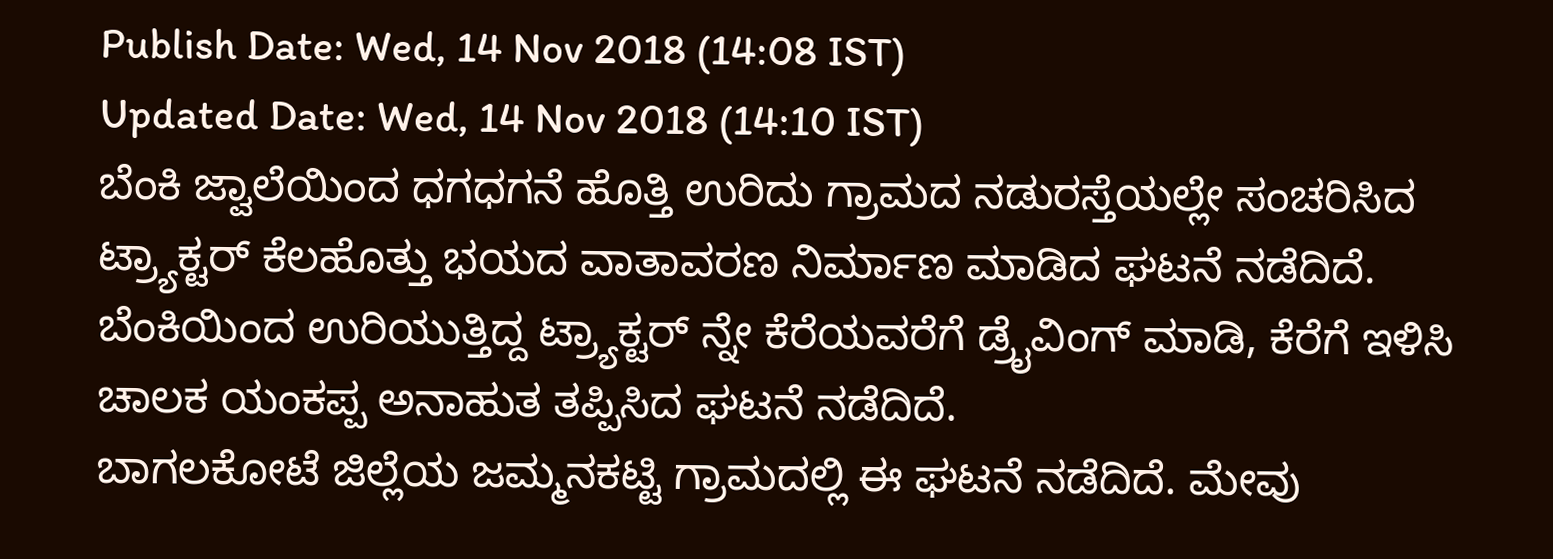Publish Date: Wed, 14 Nov 2018 (14:08 IST)
Updated Date: Wed, 14 Nov 2018 (14:10 IST)
ಬೆಂಕಿ ಜ್ವಾಲೆಯಿಂದ ಧಗಧಗನೆ ಹೊತ್ತಿ ಉರಿದು ಗ್ರಾಮದ ನಡುರಸ್ತೆಯಲ್ಲೇ ಸಂಚರಿಸಿದ ಟ್ರ್ಯಾಕ್ಟರ್ ಕೆಲಹೊತ್ತು ಭಯದ ವಾತಾವರಣ ನಿರ್ಮಾಣ ಮಾಡಿದ ಘಟನೆ ನಡೆದಿದೆ.
ಬೆಂಕಿಯಿಂದ ಉರಿಯುತ್ತಿದ್ದ ಟ್ರ್ಯಾಕ್ಟರ್ ನ್ನೇ ಕೆರೆಯವರೆಗೆ ಡ್ರೈವಿಂಗ್ ಮಾಡಿ, ಕೆರೆಗೆ ಇಳಿಸಿ ಚಾಲಕ ಯಂಕಪ್ಪ ಅನಾಹುತ ತಪ್ಪಿಸಿದ ಘಟನೆ ನಡೆದಿದೆ.
ಬಾಗಲಕೋಟೆ ಜಿಲ್ಲೆಯ ಜಮ್ಮನಕಟ್ಟಿ ಗ್ರಾಮದಲ್ಲಿ ಈ ಘಟನೆ ನಡೆದಿದೆ. ಮೇವು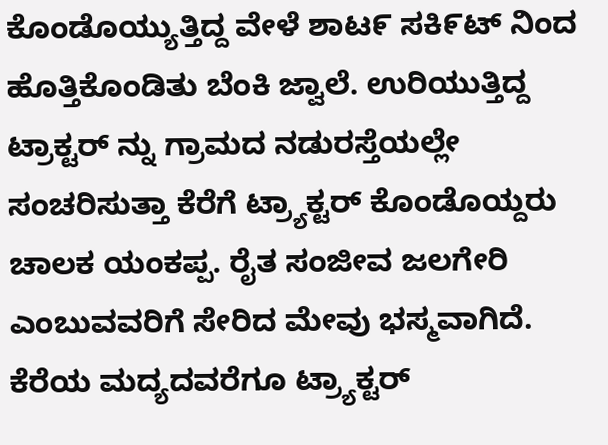ಕೊಂಡೊಯ್ಯುತ್ತಿದ್ದ ವೇಳೆ ಶಾಟ೯ ಸಕಿ೯ಟ್ ನಿಂದ ಹೊತ್ತಿಕೊಂಡಿತು ಬೆಂಕಿ ಜ್ವಾಲೆ. ಉರಿಯುತ್ತಿದ್ದ ಟ್ರಾಕ್ಟರ್ ನ್ನು ಗ್ರಾಮದ ನಡುರಸ್ತೆಯಲ್ಲೇ ಸಂಚರಿಸುತ್ತಾ ಕೆರೆಗೆ ಟ್ರ್ಯಾಕ್ಟರ್ ಕೊಂಡೊಯ್ದರು ಚಾಲಕ ಯಂಕಪ್ಪ. ರೈತ ಸಂಜೀವ ಜಲಗೇರಿ ಎಂಬುವವರಿಗೆ ಸೇರಿದ ಮೇವು ಭಸ್ಮವಾಗಿದೆ.
ಕೆರೆಯ ಮದ್ಯದವರೆಗೂ ಟ್ರ್ಯಾಕ್ಟರ್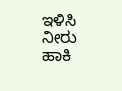ಇಳಿಸಿ ನೀರು ಹಾಕಿ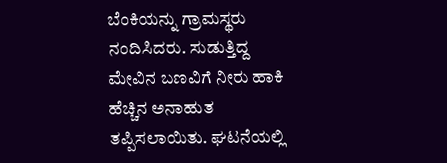ಬೆಂಕಿಯನ್ನು ಗ್ರಾಮಸ್ಥರು ನಂದಿಸಿದರು. ಸುಡುತ್ತಿದ್ದ ಮೇವಿನ ಬಣವಿಗೆ ನೀರು ಹಾಕಿ ಹೆಚ್ಚಿನ ಅನಾಹುತ ತಪ್ಪಿಸಲಾಯಿತು. ಘಟನೆಯಲ್ಲಿ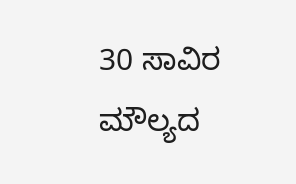30 ಸಾವಿರ ಮೌಲ್ಯದ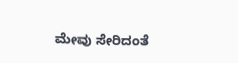ಮೇವು ಸೇರಿದಂತೆ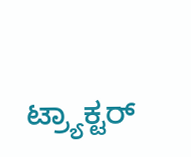ಟ್ರ್ಯಾಕ್ಟರ್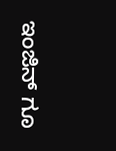ಇಂಜಿನ್ ಗೂ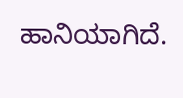ಹಾನಿಯಾಗಿದೆ.